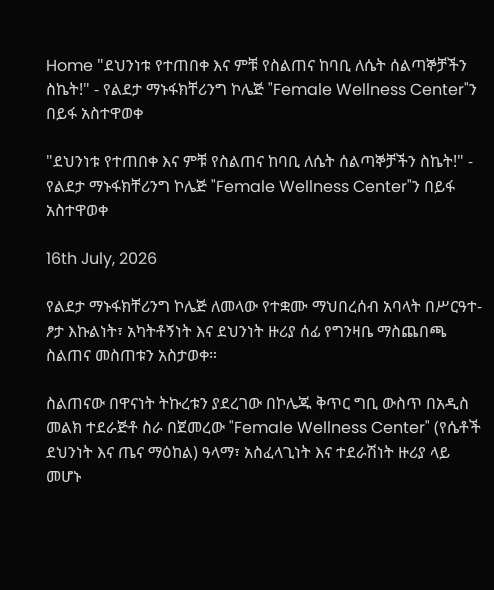Home "ደህንነቱ የተጠበቀ እና ምቹ የስልጠና ከባቢ ለሴት ሰልጣኞቻችን ስኬት!" - የልደታ ማኑፋክቸሪንግ ኮሌጅ "Female Wellness Center"ን በይፋ አስተዋወቀ

"ደህንነቱ የተጠበቀ እና ምቹ የስልጠና ከባቢ ለሴት ሰልጣኞቻችን ስኬት!" - የልደታ ማኑፋክቸሪንግ ኮሌጅ "Female Wellness Center"ን በይፋ አስተዋወቀ

16th July, 2026

የልደታ ማኑፋክቸሪንግ ኮሌጅ ለመላው የተቋሙ ማህበረሰብ አባላት በሥርዓተ-ፆታ እኩልነት፣ አካትቶኝነት እና ደህንነት ዙሪያ ሰፊ የግንዛቤ ማስጨበጫ ስልጠና መስጠቱን አስታወቀ።

ስልጠናው በዋናነት ትኩረቱን ያደረገው በኮሌጁ ቅጥር ግቢ ውስጥ በአዲስ መልክ ተደራጅቶ ስራ በጀመረው "Female Wellness Center" (የሴቶች ደህንነት እና ጤና ማዕከል) ዓላማ፣ አስፈላጊነት እና ተደራሽነት ዙሪያ ላይ መሆኑ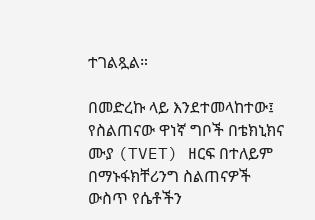ተገልጿል።

በመድረኩ ላይ እንደተመላከተው፤ የስልጠናው ዋነኛ ግቦች በቴክኒክና ሙያ (TVET) ዘርፍ በተለይም በማኑፋክቸሪንግ ስልጠናዎች ውስጥ የሴቶችን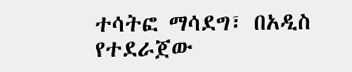ተሳትፎ ማሳደግ፣ በአዲስ የተደራጀው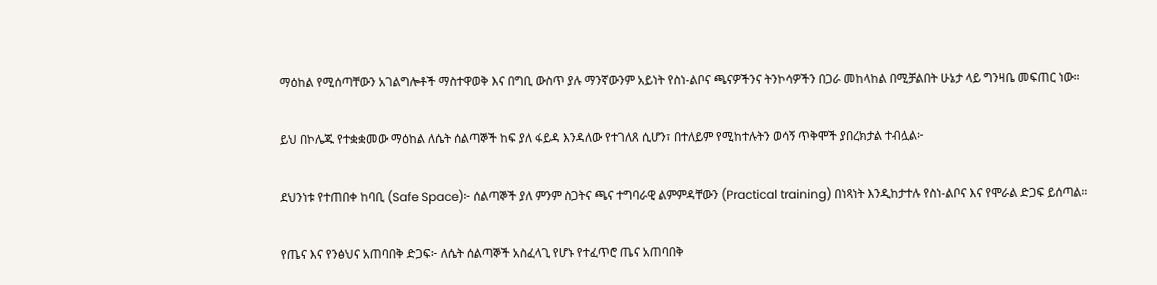ማዕከል የሚሰጣቸውን አገልግሎቶች ማስተዋወቅ እና በግቢ ውስጥ ያሉ ማንኛውንም አይነት የስነ-ልቦና ጫናዎችንና ትንኮሳዎችን በጋራ መከላከል በሚቻልበት ሁኔታ ላይ ግንዛቤ መፍጠር ነው።

ይህ በኮሌጁ የተቋቋመው ማዕከል ለሴት ሰልጣኞች ከፍ ያለ ፋይዳ እንዳለው የተገለጸ ሲሆን፣ በተለይም የሚከተሉትን ወሳኝ ጥቅሞች ያበረክታል ተብሏል፦

ደህንነቱ የተጠበቀ ከባቢ (Safe Space)፦ ሰልጣኞች ያለ ምንም ስጋትና ጫና ተግባራዊ ልምምዳቸውን (Practical training) በነጻነት እንዲከታተሉ የስነ-ልቦና እና የሞራል ድጋፍ ይሰጣል።

የጤና እና የንፅህና አጠባበቅ ድጋፍ፦ ለሴት ሰልጣኞች አስፈላጊ የሆኑ የተፈጥሮ ጤና አጠባበቅ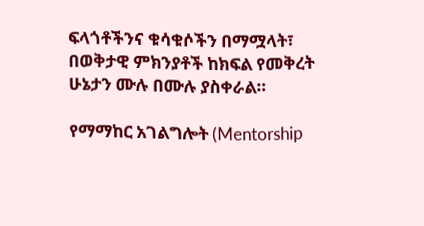ፍላጎቶችንና ቁሳቁሶችን በማሟላት፣ በወቅታዊ ምክንያቶች ከክፍል የመቅረት ሁኔታን ሙሉ በሙሉ ያስቀራል።

የማማከር አገልግሎት (Mentorship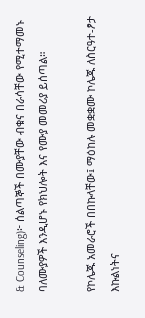& Counseling)፦ ሰልጣኞች በሙያቸው ብቁና በራሳቸው የሚተማመኑ ባለሙያዎች እንዲሆኑ የክህሎት እና የሙያ መመሪያ ይሰጣል።

የኮሌጁ አመራሮች በበኩላቸው፤ ማዕከሉ መቋቋሙ ኮሌጁ ለስርዓተ-ፆታ እኩልነትና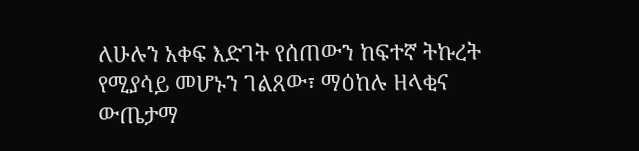ለሁሉን አቀፍ እድገት የሰጠውን ከፍተኛ ትኩረት የሚያሳይ መሆኑን ገልጸው፣ ማዕከሉ ዘላቂና ውጤታማ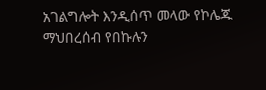አገልግሎት እንዲሰጥ መላው የኮሌጁ ማህበረሰብ የበኩሉን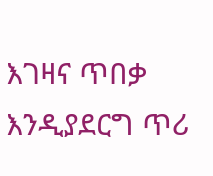እገዛና ጥበቃ እንዲያደርግ ጥሪ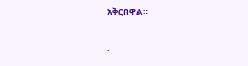አቅርበዋል።

.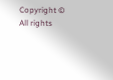Copyright © All rights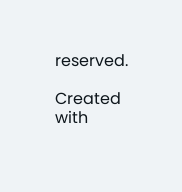reserved.

Created with